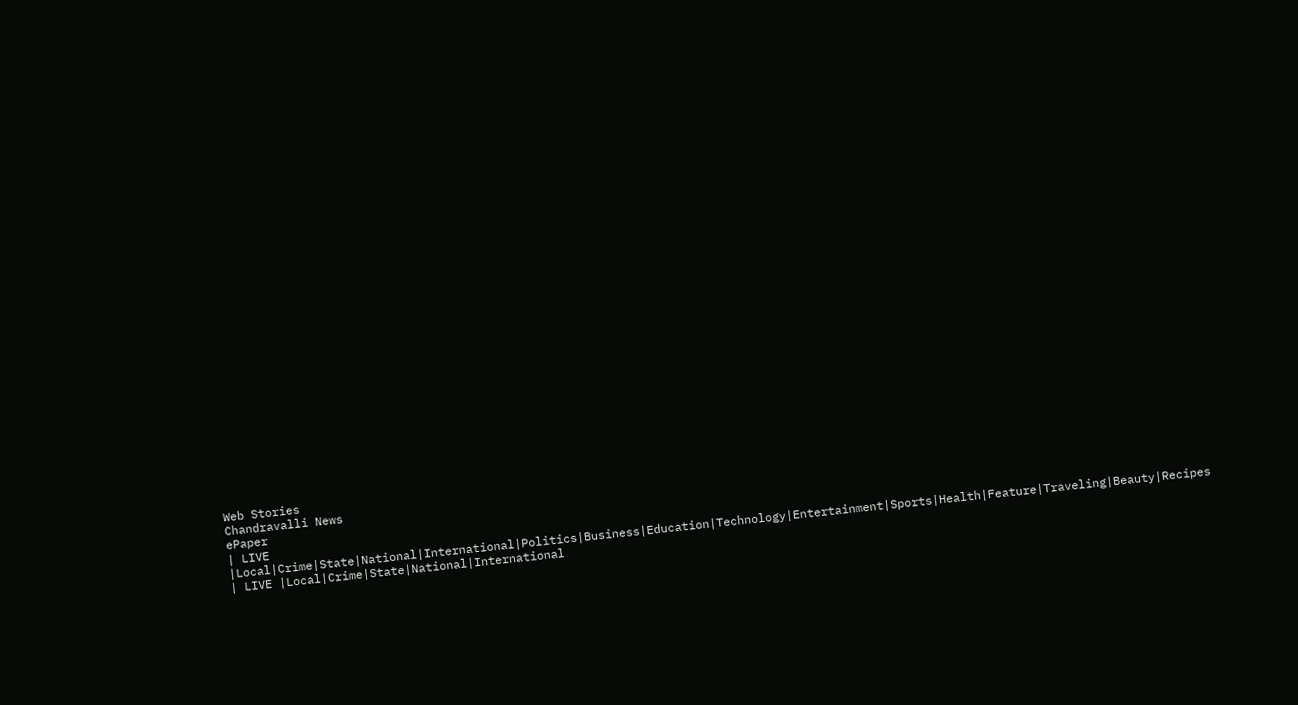Web Stories
Chandravalli News
ePaper
| LIVE |Local|Crime|State|National|International|Politics|Business|Education|Technology|Entertainment|Sports|Health|Feature|Traveling|Beauty|Recipes
| LIVE |Local|Crime|State|National|International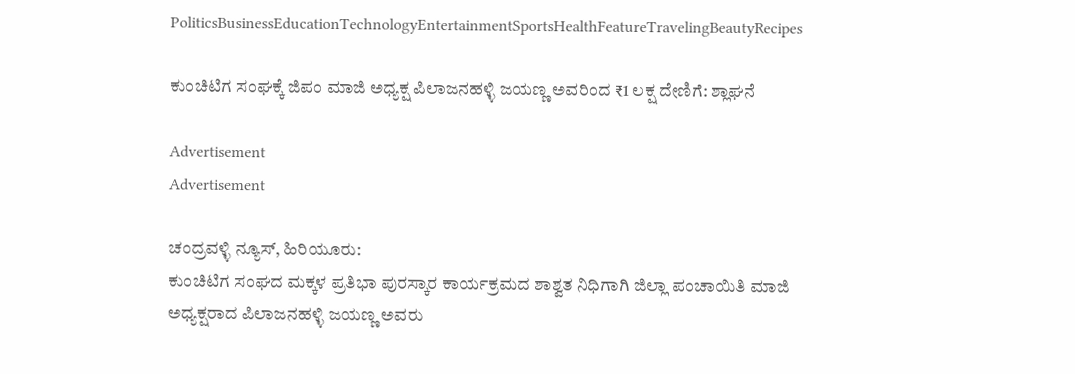PoliticsBusinessEducationTechnologyEntertainmentSportsHealthFeatureTravelingBeautyRecipes

ಕುಂಚಿಟಿಗ ಸಂಘಕ್ಕೆ ಜಿಪಂ ಮಾಜಿ ಅಧ್ಯಕ್ಷ ಪಿಲಾಜನಹಳ್ಳಿ ಜಯಣ್ಣ ಅವರಿಂದ ₹1 ಲಕ್ಷ ದೇಣಿಗೆ: ಶ್ಲಾಘನೆ

Advertisement
Advertisement

ಚಂದ್ರವಳ್ಳಿ ನ್ಯೂಸ್, ಹಿರಿಯೂರು:
ಕುಂಚಿಟಿಗ ಸಂಘದ ಮಕ್ಕಳ ಪ್ರತಿಭಾ ಪುರಸ್ಕಾರ ಕಾರ್ಯಕ್ರಮದ ಶಾಶ್ವತ ನಿಧಿಗಾಗಿ ಜಿಲ್ಲಾ ಪಂಚಾಯಿತಿ ಮಾಜಿ ಅಧ್ಯಕ್ಷರಾದ ಪಿಲಾಜನಹಳ್ಳಿ ಜಯಣ್ಣ ಅವರು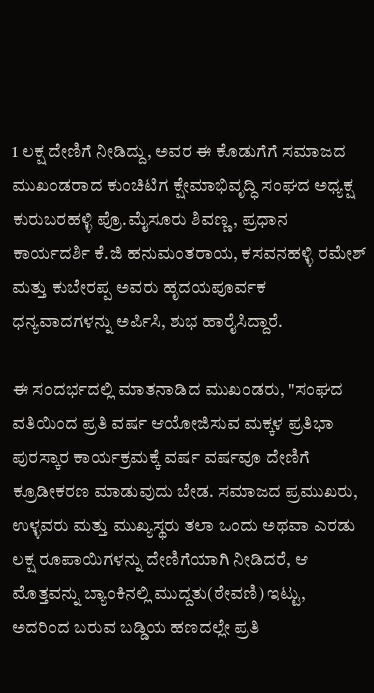1 ಲಕ್ಷ ದೇಣಿಗೆ ನೀಡಿದ್ದು, ಅವರ ಈ ಕೊಡುಗೆಗೆ ಸಮಾಜದ ಮುಖಂಡರಾದ ಕುಂಚಿಟಿಗ ಕ್ಷೇಮಾಭಿವೃದ್ಧಿ ಸಂಘದ ಅಧ್ಯಕ್ಷ ಕುರುಬರಹಳ್ಳಿ ಪ್ರೊ.ಮೈಸೂರು ಶಿವಣ್ಣ, ಪ್ರಧಾನ ಕಾರ್ಯದರ್ಶಿ ಕೆ.ಜಿ ಹನುಮಂತರಾಯ, ಕಸವನಹಳ್ಳಿ ರಮೇಶ್ ಮತ್ತು ಕುಬೇರಪ್ಪ ಅವರು ಹೃದಯಪೂರ್ವಕ ಧನ್ಯವಾದಗಳನ್ನು ಅರ್ಪಿಸಿ, ಶುಭ ಹಾರೈಸಿದ್ದಾರೆ.

ಈ ಸಂದರ್ಭದಲ್ಲಿ ಮಾತನಾಡಿದ ಮುಖಂಡರು, "ಸಂಘದ ವತಿಯಿಂದ ಪ್ರತಿ ವರ್ಷ ಆಯೋಜಿಸುವ ಮಕ್ಕಳ ಪ್ರತಿಭಾ ಪುರಸ್ಕಾರ ಕಾರ್ಯಕ್ರಮಕ್ಕೆ ವರ್ಷ ವರ್ಷವೂ ದೇಣಿಗೆ ಕ್ರೂಡೀಕರಣ ಮಾಡುವುದು ಬೇಡ. ಸಮಾಜದ ಪ್ರಮುಖರು, ಉಳ್ಳವರು ಮತ್ತು ಮುಖ್ಯಸ್ಥರು ತಲಾ ಒಂದು ಅಥವಾ ಎರಡು ಲಕ್ಷ ರೂಪಾಯಿಗಳನ್ನು ದೇಣಿಗೆಯಾಗಿ ನೀಡಿದರೆ, ಆ ಮೊತ್ತವನ್ನು ಬ್ಯಾಂಕಿನಲ್ಲಿ ಮುದ್ದತು(ಠೇವಣಿ) ಇಟ್ಟು, ಅದರಿಂದ ಬರುವ ಬಡ್ಡಿಯ ಹಣದಲ್ಲೇ ಪ್ರತಿ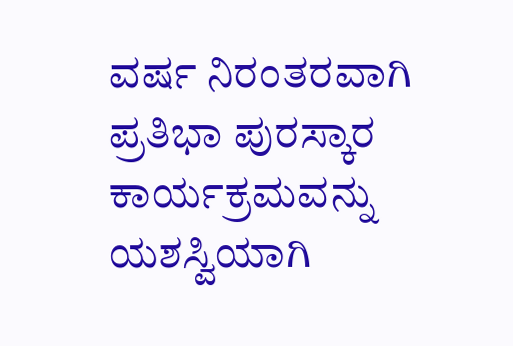ವರ್ಷ ನಿರಂತರವಾಗಿ ಪ್ರತಿಭಾ ಪುರಸ್ಕಾರ ಕಾರ್ಯಕ್ರಮವನ್ನು ಯಶಸ್ವಿಯಾಗಿ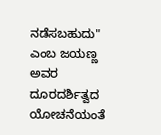ನಡೆಸಬಹುದು" ಎಂಬ ಜಯಣ್ಣ ಅವರ ದೂರದರ್ಶಿತ್ವದ ಯೋಚನೆಯಂತೆ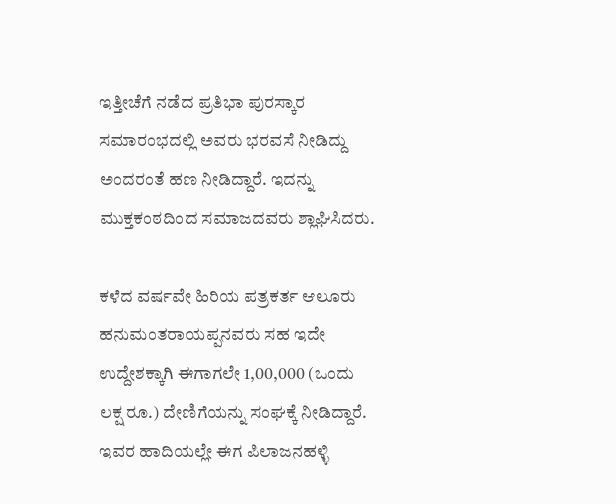ಇತ್ತೀಚೆಗೆ ನಡೆದ ಪ್ರತಿಭಾ ಪುರಸ್ಕಾರ ಸಮಾರಂಭದಲ್ಲಿ ಅವರು ಭರವಸೆ ನೀಡಿದ್ದು ಅಂದರಂತೆ ಹಣ ನೀಡಿದ್ದಾರೆ. ಇದನ್ನು ಮುಕ್ತಕಂಠದಿಂದ ಸಮಾಜದವರು ಶ್ಲಾಘಿಸಿದರು.

ಕಳೆದ ವರ್ಷವೇ ಹಿರಿಯ ಪತ್ರಕರ್ತ ಆಲೂರು ಹನುಮಂತರಾಯಪ್ಪನವರು ಸಹ ಇದೇ ಉದ್ದೇಶಕ್ಕಾಗಿ ಈಗಾಗಲೇ 1,00,000 (ಒಂದು ಲಕ್ಷ ರೂ.) ದೇಣಿಗೆಯನ್ನು ಸಂಘಕ್ಕೆ ನೀಡಿದ್ದಾರೆ. ಇವರ ಹಾದಿಯಲ್ಲೇ ಈಗ ಪಿಲಾಜನಹಳ್ಳಿ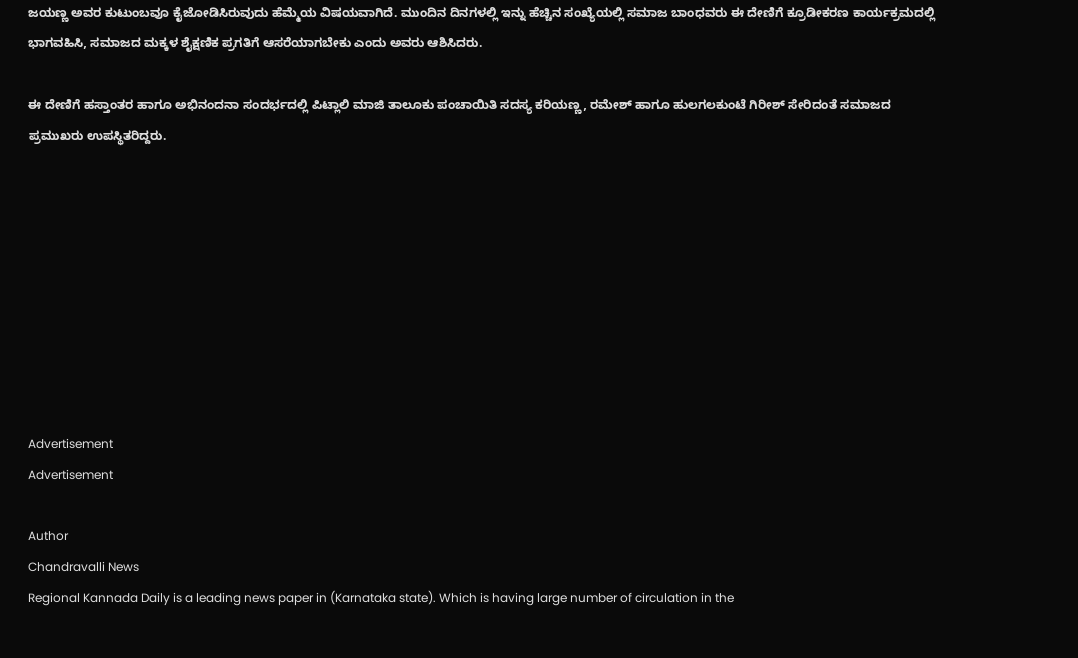ಜಯಣ್ಣ ಅವರ ಕುಟುಂಬವೂ ಕೈಜೋಡಿಸಿರುವುದು ಹೆಮ್ಮೆಯ ವಿಷಯವಾಗಿದೆ. ಮುಂದಿನ ದಿನಗಳಲ್ಲಿ ಇನ್ನು ಹೆಚ್ಚಿನ ಸಂಖ್ಯೆಯಲ್ಲಿ ಸಮಾಜ ಬಾಂಧವರು ಈ ದೇಣಿಗೆ ಕ್ರೂಡೀಕರಣ ಕಾರ್ಯಕ್ರಮದಲ್ಲಿ ಭಾಗವಹಿಸಿ, ಸಮಾಜದ ಮಕ್ಕಳ ಶೈಕ್ಷಣಿಕ ಪ್ರಗತಿಗೆ ಆಸರೆಯಾಗಬೇಕು ಎಂದು ಅವರು ಆಶಿಸಿದರು.

ಈ ದೇಣಿಗೆ ಹಸ್ತಾಂತರ ಹಾಗೂ ಅಭಿನಂದನಾ ಸಂದರ್ಭದಲ್ಲಿ ಪಿಟ್ಲಾಲಿ ಮಾಜಿ ತಾಲೂಕು ಪಂಚಾಯಿತಿ ಸದಸ್ಯ ಕರಿಯಣ್ಣ, ರಮೇಶ್ ಹಾಗೂ ಹುಲಗಲಕುಂಟೆ ಗಿರೀಶ್ ಸೇರಿದಂತೆ ಸಮಾಜದ ಪ್ರಮುಖರು ಉಪಸ್ಥಿತರಿದ್ದರು.









Advertisement
Advertisement

Author
Chandravalli News
Regional Kannada Daily is a leading news paper in (Karnataka state). Which is having large number of circulation in the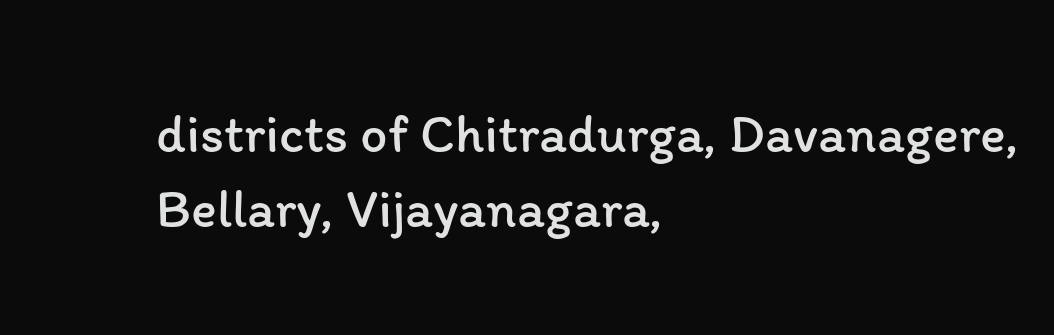districts of Chitradurga, Davanagere, Bellary, Vijayanagara,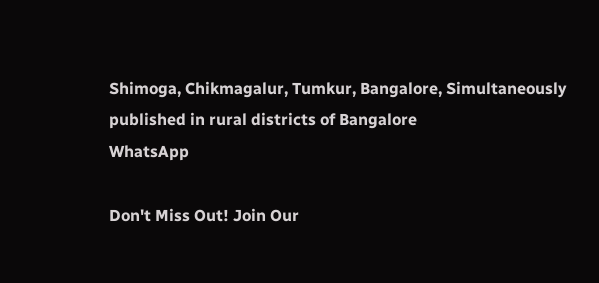Shimoga, Chikmagalur, Tumkur, Bangalore, Simultaneously published in rural districts of Bangalore
WhatsApp

Don't Miss Out! Join Our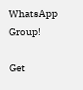WhatsApp Group!

Get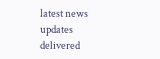latest news updates delivered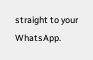straight to your WhatsApp.